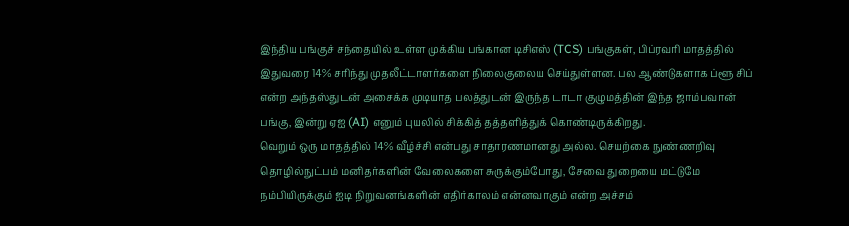இந்திய பங்குச் சந்தையில் உள்ள முக்கிய பங்கான டிசிஎஸ் (TCS) பங்குகள், பிப்ரவரி மாதத்தில் இதுவரை 14% சரிந்து முதலீட்டாளர்களை நிலைகுலைய செய்துள்ளன. பல ஆண்டுகளாக ப்ளூ சிப் என்ற அந்தஸ்துடன் அசைக்க முடியாத பலத்துடன் இருந்த டாடா குழுமத்தின் இந்த ஜாம்பவான் பங்கு, இன்று ஏஐ (AI) எனும் புயலில் சிக்கித் தத்தளித்துக் கொண்டிருக்கிறது.
வெறும் ஒரு மாதத்தில் 14% வீழ்ச்சி என்பது சாதாரணமானது அல்ல. செயற்கை நுண்ணறிவு தொழில்நுட்பம் மனிதர்களின் வேலைகளை சுருக்கும்போது, சேவை துறையை மட்டுமே நம்பியிருக்கும் ஐடி நிறுவனங்களின் எதிர்காலம் என்னவாகும் என்ற அச்சம்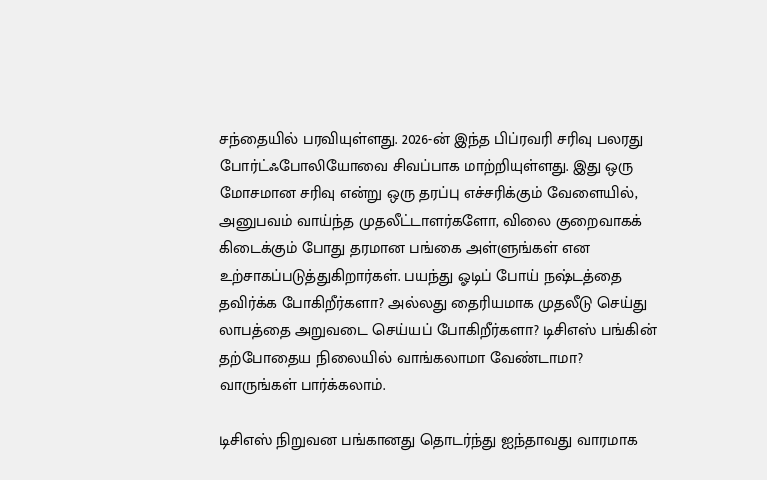சந்தையில் பரவியுள்ளது. 2026-ன் இந்த பிப்ரவரி சரிவு பலரது போர்ட்ஃபோலியோவை சிவப்பாக மாற்றியுள்ளது. இது ஒரு மோசமான சரிவு என்று ஒரு தரப்பு எச்சரிக்கும் வேளையில், அனுபவம் வாய்ந்த முதலீட்டாளர்களோ, விலை குறைவாகக் கிடைக்கும் போது தரமான பங்கை அள்ளுங்கள் என உற்சாகப்படுத்துகிறார்கள். பயந்து ஓடிப் போய் நஷ்டத்தை தவிர்க்க போகிறீர்களா? அல்லது தைரியமாக முதலீடு செய்து லாபத்தை அறுவடை செய்யப் போகிறீர்களா? டிசிஎஸ் பங்கின் தற்போதைய நிலையில் வாங்கலாமா வேண்டாமா? வாருங்கள் பார்க்கலாம்.

டிசிஎஸ் நிறுவன பங்கானது தொடர்ந்து ஐந்தாவது வாரமாக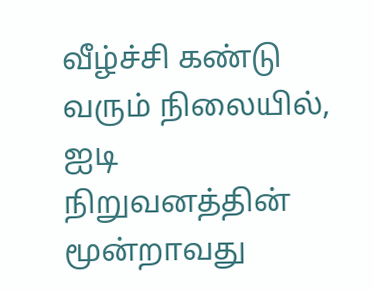வீழ்ச்சி கண்டு வரும் நிலையில், ஐடி நிறுவனத்தின் மூன்றாவது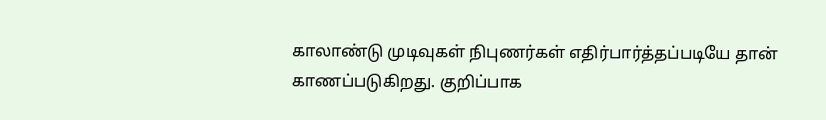காலாண்டு முடிவுகள் நிபுணர்கள் எதிர்பார்த்தப்படியே தான் காணப்படுகிறது. குறிப்பாக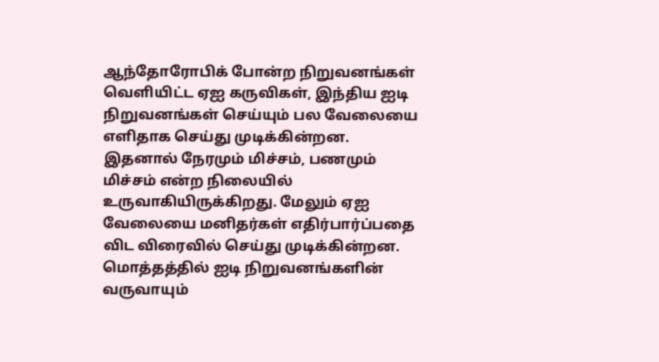ஆந்தோரோபிக் போன்ற நிறுவனங்கள் வெளியிட்ட ஏஐ கருவிகள், இந்திய ஐடி நிறுவனங்கள் செய்யும் பல வேலையை எளிதாக செய்து முடிக்கின்றன. இதனால் நேரமும் மிச்சம், பணமும் மிச்சம் என்ற நிலையில் உருவாகியிருக்கிறது. மேலும் ஏஐ வேலையை மனிதர்கள் எதிர்பார்ப்பதை விட விரைவில் செய்து முடிக்கின்றன. மொத்தத்தில் ஐடி நிறுவனங்களின் வருவாயும்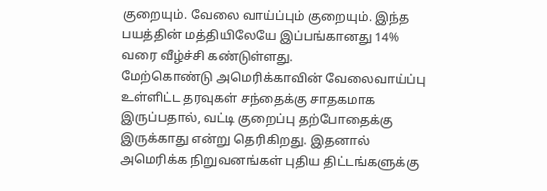குறையும். வேலை வாய்ப்பும் குறையும். இந்த பயத்தின் மத்தியிலேயே இப்பங்கானது 14% வரை வீழ்ச்சி கண்டுள்ளது.
மேற்கொண்டு அமெரிக்காவின் வேலைவாய்ப்பு உள்ளிட்ட தரவுகள் சந்தைக்கு சாதகமாக இருப்பதால், வட்டி குறைப்பு தற்போதைக்கு இருக்காது என்று தெரிகிறது. இதனால் அமெரிக்க நிறுவனங்கள் புதிய திட்டங்களுக்கு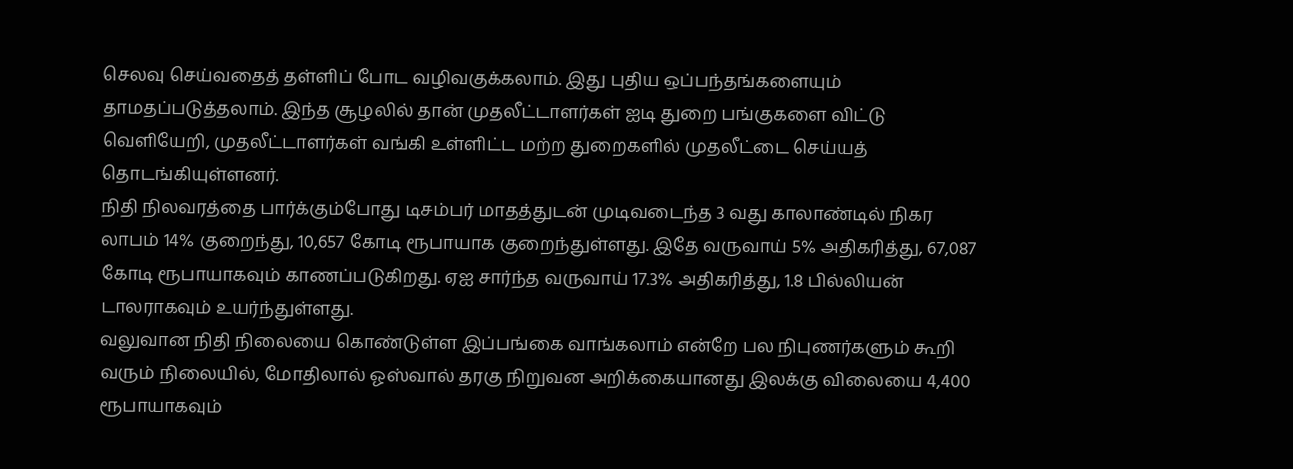செலவு செய்வதைத் தள்ளிப் போட வழிவகுக்கலாம். இது புதிய ஒப்பந்தங்களையும் தாமதப்படுத்தலாம். இந்த சூழலில் தான் முதலீட்டாளர்கள் ஐடி துறை பங்குகளை விட்டு வெளியேறி, முதலீட்டாளர்கள் வங்கி உள்ளிட்ட மற்ற துறைகளில் முதலீட்டை செய்யத் தொடங்கியுள்ளனர்.
நிதி நிலவரத்தை பார்க்கும்போது டிசம்பர் மாதத்துடன் முடிவடைந்த 3 வது காலாண்டில் நிகர லாபம் 14% குறைந்து, 10,657 கோடி ரூபாயாக குறைந்துள்ளது. இதே வருவாய் 5% அதிகரித்து, 67,087 கோடி ரூபாயாகவும் காணப்படுகிறது. ஏஐ சார்ந்த வருவாய் 17.3% அதிகரித்து, 1.8 பில்லியன் டாலராகவும் உயர்ந்துள்ளது.
வலுவான நிதி நிலையை கொண்டுள்ள இப்பங்கை வாங்கலாம் என்றே பல நிபுணர்களும் கூறி வரும் நிலையில், மோதிலால் ஓஸ்வால் தரகு நிறுவன அறிக்கையானது இலக்கு விலையை 4,400 ரூபாயாகவும்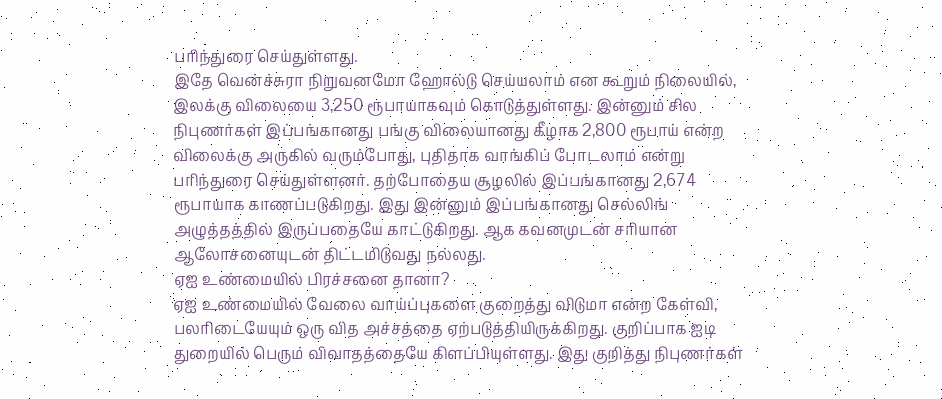பரிந்துரை செய்துள்ளது.
இதே வென்ச்சுரா நிறுவனமோ ஹோல்டு செய்யலாம் என கூறும் நிலையில், இலக்கு விலையை 3,250 ரூபாயாகவும் கொடுத்துள்ளது. இன்னும் சில நிபுணர்கள் இப்பங்கானது பங்கு விலையானது கீழாக 2,800 ரூபாய் என்ற விலைக்கு அருகில் வரும்போது, புதிதாக வாங்கிப் போடலாம் என்று பரிந்துரை செய்துள்ளனர். தற்போதைய சூழலில் இப்பங்கானது 2,674 ரூபாயாக காணப்படுகிறது. இது இன்னும் இப்பங்கானது செல்லிங் அழுத்தத்தில் இருப்பதையே காட்டுகிறது. ஆக கவனமுடன் சரியான ஆலோசனையுடன் திட்டமிடுவது நல்லது.
ஏஐ உண்மையில் பிரச்சனை தானா?
ஏஐ உண்மையில் வேலை வாய்ப்புகளை குறைத்து விடுமா என்ற கேள்வி, பலரிடையேயும் ஒரு வித அச்சத்தை ஏற்படுத்தியிருக்கிறது. குறிப்பாக ஐடி துறையில் பெரும் விவாதத்தையே கிளப்பியுள்ளது. இது குறித்து நிபுணர்கள்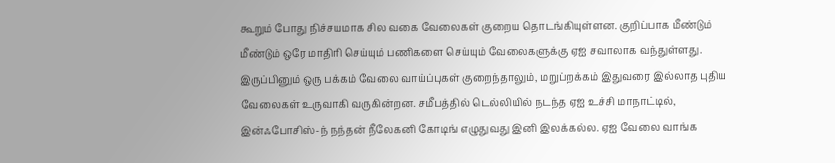கூறும் போது நிச்சயமாக சில வகை வேலைகள் குறைய தொடங்கியுள்ளன. குறிப்பாக மீண்டும் மீண்டும் ஒரே மாதிரி செய்யும் பணிகளை செய்யும் வேலைகளுக்கு ஏஐ சவாலாக வந்துள்ளது. இருப்பினும் ஒரு பக்கம் வேலை வாய்ப்புகள் குறைந்தாலும், மறுப்றக்கம் இதுவரை இல்லாத புதிய வேலைகள் உருவாகி வருகின்றன. சமீபத்தில் டெல்லியில் நடந்த ஏஐ உச்சி மாநாட்டில், இன்ஃபோசிஸ்-ந் நந்தன் நீலேகனி கோடிங் எழுதுவது இனி இலக்கல்ல. ஏஐ வேலை வாங்க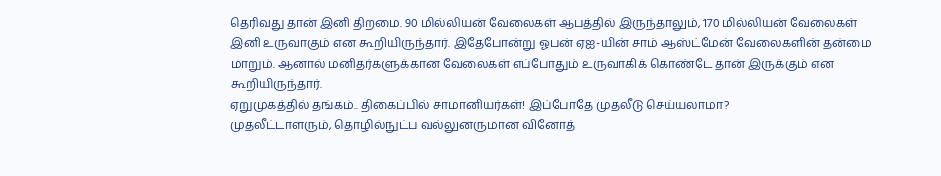தெரிவது தான் இனி திறமை. 90 மில்லியன் வேலைகள் ஆபத்தில் இருந்தாலும், 170 மில்லியன் வேலைகள் இனி உருவாகும் என கூறியிருந்தார். இதேபோன்று ஓபன் ஏஐ-யின் சாம் ஆஸ்ட்மேன் வேலைகளின் தன்மை மாறும். ஆனால் மனிதர்களுக்கான வேலைகள் எப்போதும் உருவாகிக் கொண்டே தான் இருக்கும் என கூறியிருந்தார்.
ஏறுமுகத்தில் தங்கம்.. திகைப்பில் சாமானியர்கள்! இப்போதே முதலீடு செய்யலாமா?
முதலீட்டாளரும், தொழில்நுட்ப வல்லுனருமான வினோத்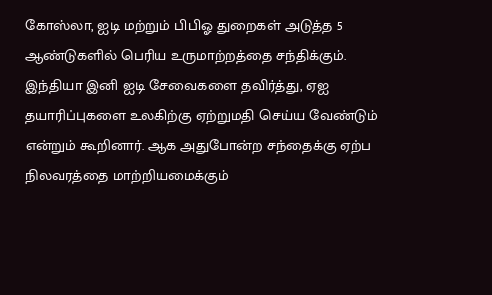கோஸ்லா, ஐடி மற்றும் பிபிஓ துறைகள் அடுத்த 5 ஆண்டுகளில் பெரிய உருமாற்றத்தை சந்திக்கும். இந்தியா இனி ஐடி சேவைகளை தவிர்த்து, ஏஐ தயாரிப்புகளை உலகிற்கு ஏற்றுமதி செய்ய வேண்டும் என்றும் கூறினார். ஆக அதுபோன்ற சந்தைக்கு ஏற்ப நிலவரத்தை மாற்றியமைக்கும்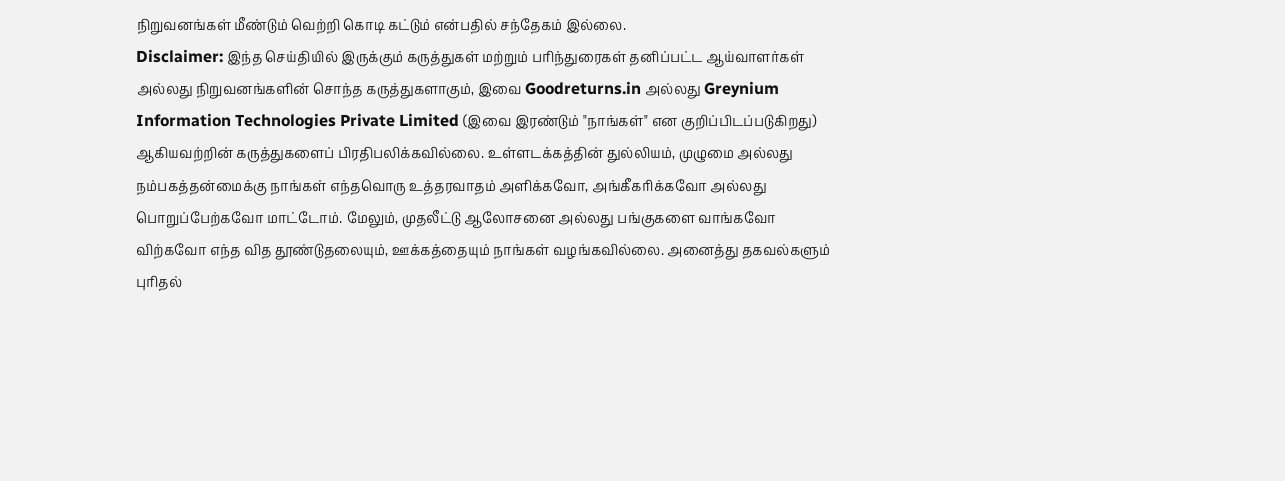நிறுவனங்கள் மீண்டும் வெற்றி கொடி கட்டும் என்பதில் சந்தேகம் இல்லை.
Disclaimer: இந்த செய்தியில் இருக்கும் கருத்துகள் மற்றும் பரிந்துரைகள் தனிப்பட்ட ஆய்வாளர்கள் அல்லது நிறுவனங்களின் சொந்த கருத்துகளாகும், இவை Goodreturns.in அல்லது Greynium Information Technologies Private Limited (இவை இரண்டும் "நாங்கள்" என குறிப்பிடப்படுகிறது) ஆகியவற்றின் கருத்துகளைப் பிரதிபலிக்கவில்லை. உள்ளடக்கத்தின் துல்லியம், முழுமை அல்லது நம்பகத்தன்மைக்கு நாங்கள் எந்தவொரு உத்தரவாதம் அளிக்கவோ, அங்கீகரிக்கவோ அல்லது பொறுப்பேற்கவோ மாட்டோம். மேலும், முதலீட்டு ஆலோசனை அல்லது பங்குகளை வாங்கவோ விற்கவோ எந்த வித தூண்டுதலையும், ஊக்கத்தையும் நாங்கள் வழங்கவில்லை. அனைத்து தகவல்களும் புரிதல்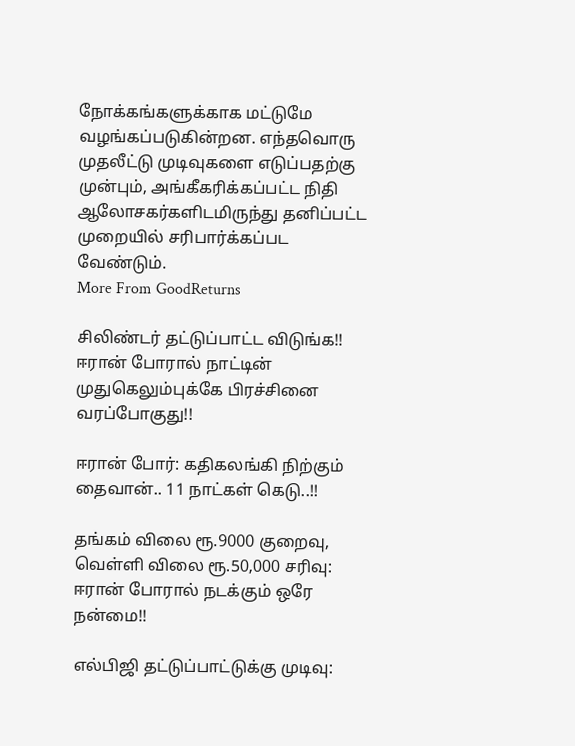நோக்கங்களுக்காக மட்டுமே வழங்கப்படுகின்றன. எந்தவொரு முதலீட்டு முடிவுகளை எடுப்பதற்கு முன்பும், அங்கீகரிக்கப்பட்ட நிதி ஆலோசகர்களிடமிருந்து தனிப்பட்ட முறையில் சரிபார்க்கப்பட வேண்டும்.
More From GoodReturns

சிலிண்டர் தட்டுப்பாட்ட விடுங்க!! ஈரான் போரால் நாட்டின் முதுகெலும்புக்கே பிரச்சினை வரப்போகுது!!

ஈரான் போர்: கதிகலங்கி நிற்கும் தைவான்.. 11 நாட்கள் கெடு..!!

தங்கம் விலை ரூ.9000 குறைவு, வெள்ளி விலை ரூ.50,000 சரிவு: ஈரான் போரால் நடக்கும் ஒரே நன்மை!!

எல்பிஜி தட்டுப்பாட்டுக்கு முடிவு: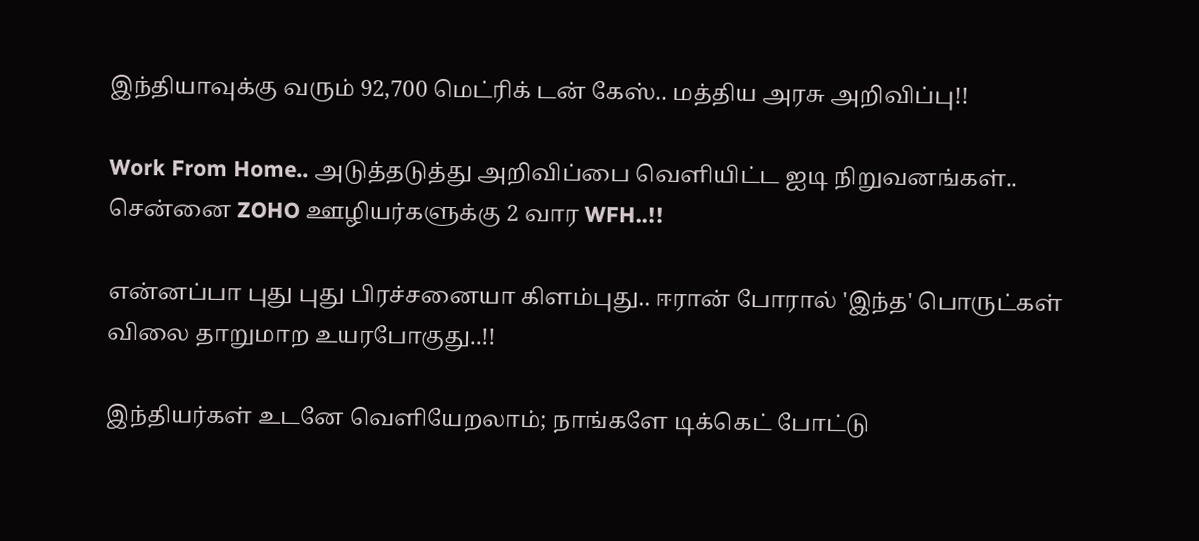இந்தியாவுக்கு வரும் 92,700 மெட்ரிக் டன் கேஸ்.. மத்திய அரசு அறிவிப்பு!!

Work From Home.. அடுத்தடுத்து அறிவிப்பை வெளியிட்ட ஐடி நிறுவனங்கள்.. சென்னை ZOHO ஊழியர்களுக்கு 2 வார WFH..!!

என்னப்பா புது புது பிரச்சனையா கிளம்புது.. ஈரான் போரால் 'இந்த' பொருட்கள் விலை தாறுமாற உயரபோகுது..!!

இந்தியர்கள் உடனே வெளியேறலாம்; நாங்களே டிக்கெட் போட்டு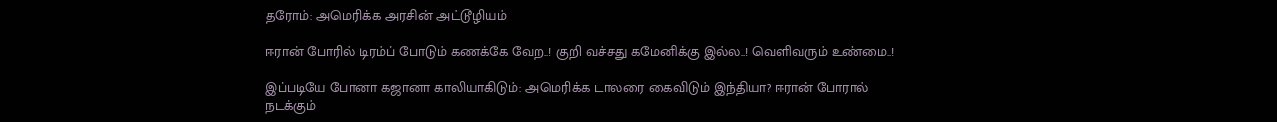தரோம்: அமெரிக்க அரசின் அட்டூழியம்

ஈரான் போரில் டிரம்ப் போடும் கணக்கே வேற..! குறி வச்சது கமேனிக்கு இல்ல..! வெளிவரும் உண்மை..!

இப்படியே போனா கஜானா காலியாகிடும்: அமெரிக்க டாலரை கைவிடும் இந்தியா? ஈரான் போரால் நடக்கும்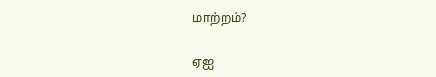மாற்றம்?

ஏஐ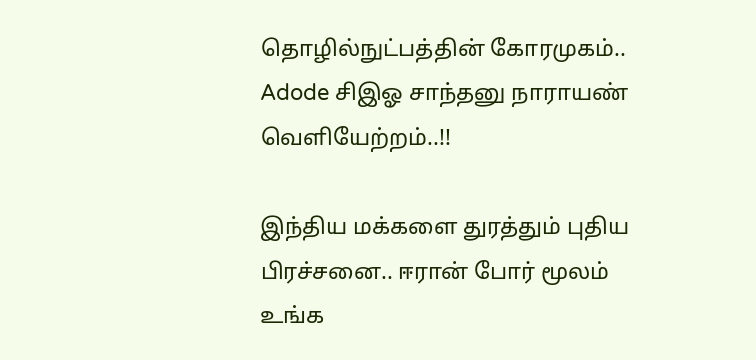தொழில்நுட்பத்தின் கோரமுகம்.. Adode சிஇஓ சாந்தனு நாராயண் வெளியேற்றம்..!!

இந்திய மக்களை துரத்தும் புதிய பிரச்சனை.. ஈரான் போர் மூலம் உங்க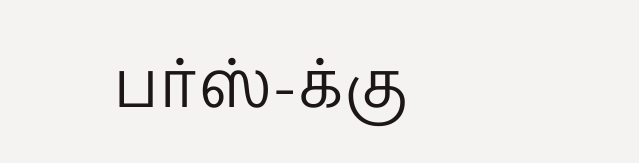பர்ஸ்-க்கு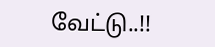வேட்டு..!!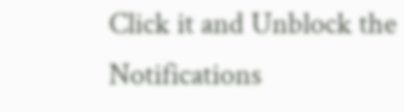Click it and Unblock the Notifications